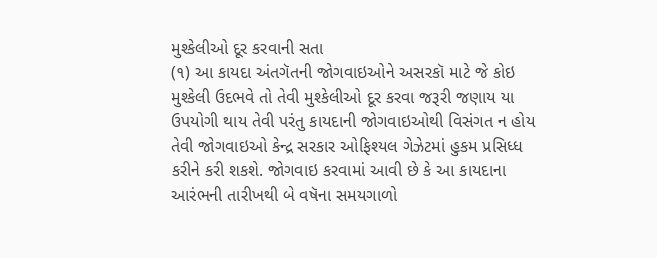મુશ્કેલીઓ દૂર કરવાની સતા
(૧) આ કાયદા અંતગૅતની જોગવાઇઓને અસરકૉ માટે જે કોઇ મુશ્કેલી ઉદભવે તો તેવી મુશ્કેલીઓ દૂર કરવા જરૂરી જણાય યા ઉપયોગી થાય તેવી પરંતુ કાયદાની જોગવાઇઓથી વિસંગત ન હોય તેવી જોગવાઇઓ કેન્દ્ર સરકાર ઓફિશ્યલ ગેઝેટમાં હુકમ પ્રસિધ્ધ કરીને કરી શકશે. જોગવાઇ કરવામાં આવી છે કે આ કાયદાના આરંભની તારીખથી બે વષૅના સમયગાળો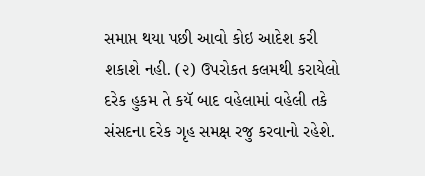સમાપ્ત થયા પછી આવો કોઇ આદેશ કરી શકાશે નહી. (૨) ઉપરોકત કલમથી કરાયેલો દરેક હુકમ તે કયૅ બાદ વહેલામાં વહેલી તકે સંસદના દરેક ગૃહ સમક્ષ રજુ કરવાનો રહેશે.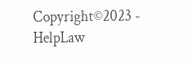Copyright©2023 - HelpLaw